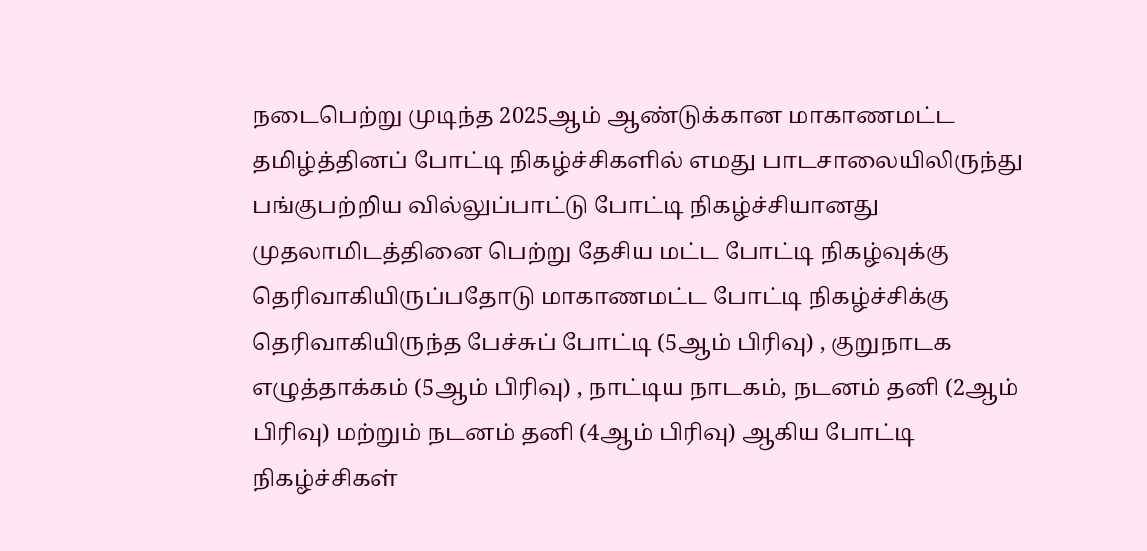நடைபெற்று முடிந்த 2025ஆம் ஆண்டுக்கான மாகாணமட்ட தமிழ்த்தினப் போட்டி நிகழ்ச்சிகளில் எமது பாடசாலையிலிருந்து பங்குபற்றிய வில்லுப்பாட்டு போட்டி நிகழ்ச்சியானது முதலாமிடத்தினை பெற்று தேசிய மட்ட போட்டி நிகழ்வுக்கு தெரிவாகியிருப்பதோடு மாகாணமட்ட போட்டி நிகழ்ச்சிக்கு தெரிவாகியிருந்த பேச்சுப் போட்டி (5ஆம் பிரிவு) , குறுநாடக எழுத்தாக்கம் (5ஆம் பிரிவு) , நாட்டிய நாடகம், நடனம் தனி (2ஆம் பிரிவு) மற்றும் நடனம் தனி (4ஆம் பிரிவு) ஆகிய போட்டி நிகழ்ச்சிகள்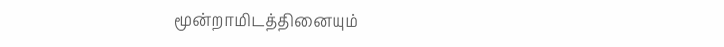மூன்றாமிடத்தினையும்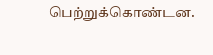பெற்றுக்கொண்டன.